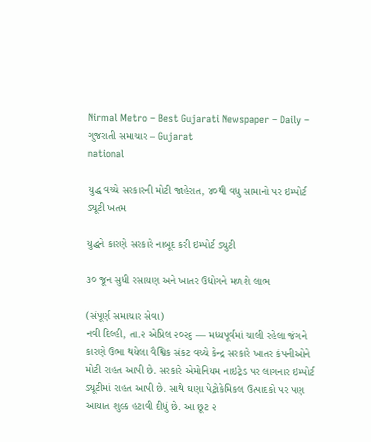Nirmal Metro – Best Gujarati Newspaper – Daily – ગુજરાતી સમાચાર – Gujarat
national

યુદ્ધ વચ્ચે સરકારની મોટી જાહેરાત, ૪૦થી વધુ સામાનો પર ઇમ્પોર્ટ ડ્યૂટી ખતમ

યુદ્ધને કારણે સરકારે નાબૂદ કરી ઇમ્પોર્ટ ડ્યુટી

૩૦ જૂન સુધી રસાયણ અને ખાતર ઉદ્યોગને મળશે લાભ

(સંપૂર્ણ સમાચાર સેવા)
નવી દિલ્હી, તા.૨ એપ્રિલ ૨૦૨૬ –– મધ્યપૂર્વમાં ચાલી રહેલા જંગને કારણે ઉભા થયેલા વૈશ્વિક સંકટ વચ્ચે કેન્દ્ર સરકારે ખાતર કંપનીઓને મોટી રાહત આપી છે. સરકારે એમોનિયમ નાઇટ્રેડ પર લાગનાર ઇમ્પોર્ટ ડ્યૂટીમાં રાહત આપી છે. સાથે ઘણા પેટ્રોકેમિકલ ઉત્પાદકો પર પણ આયાત શુલ્ક હટાવી દીધું છે. આ છૂટ ૨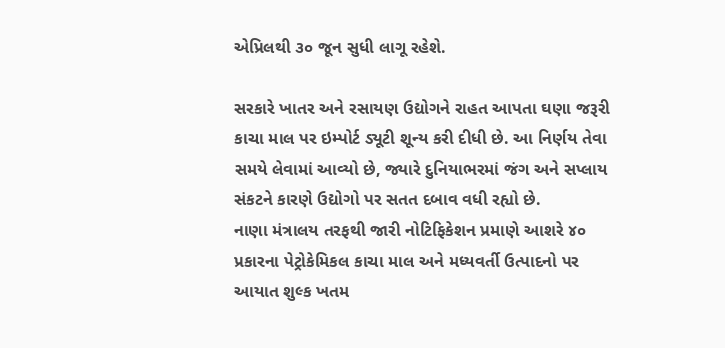એપ્રિલથી ૩૦ જૂન સુધી લાગૂ રહેશે.

સરકારે ખાતર અને રસાયણ ઉદ્યોગને રાહત આપતા ઘણા જરૂરી કાચા માલ પર ઇમ્પોર્ટ ડ્યૂટી શૂન્ય કરી દીધી છે. આ નિર્ણય તેવા સમયે લેવામાં આવ્યો છે, જ્યારે દુનિયાભરમાં જંગ અને સપ્લાય સંકટને કારણે ઉદ્યોગો પર સતત દબાવ વધી રહ્યો છે.
નાણા મંત્રાલય તરફથી જારી નોટિફિકેશન પ્રમાણે આશરે ૪૦ પ્રકારના પેટ્રોકેમિકલ કાચા માલ અને મધ્યવર્તી ઉત્પાદનો પર આયાત શુલ્ક ખતમ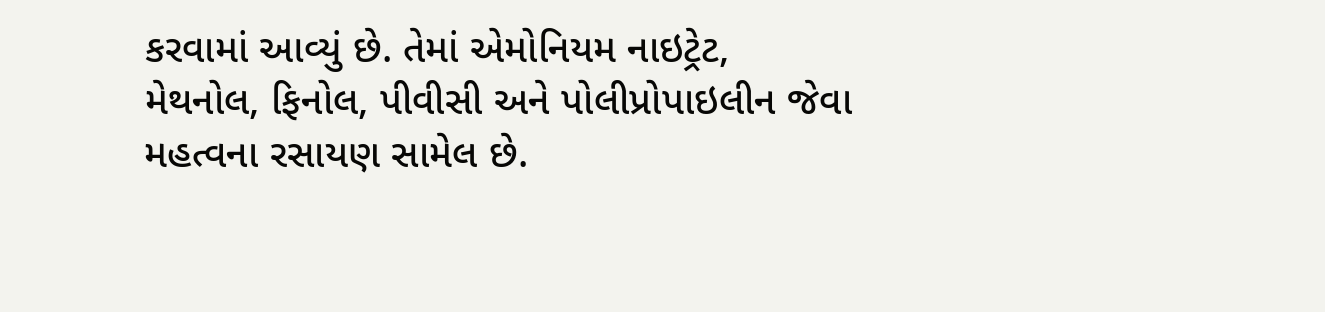કરવામાં આવ્યું છે. તેમાં એમોનિયમ નાઇટ્રેટ, મેથનોલ, ફિનોલ, પીવીસી અને પોલીપ્રોપાઇલીન જેવા મહત્વના રસાયણ સામેલ છે.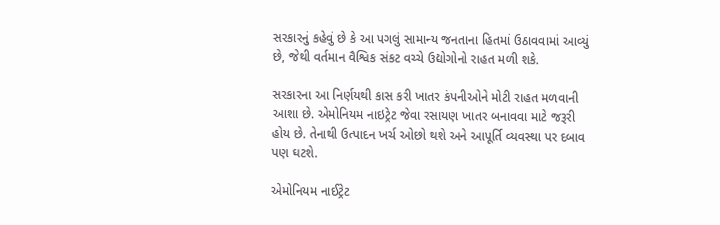સરકારનું કહેવું છે કે આ પગલું સામાન્ય જનતાના હિતમાં ઉઠાવવામાં આવ્યું છે, જેથી વર્તમાન વૈશ્વિક સંકટ વચ્ચે ઉદ્યોગોનો રાહત મળી શકે.

સરકારના આ નિર્ણયથી કાસ કરી ખાતર કંપનીઓને મોટી રાહત મળવાની આશા છે. એમોનિયમ નાઇટ્રેટ જેવા રસાયણ ખાતર બનાવવા માટે જરૂરી હોય છે. તેનાથી ઉત્પાદન ખર્ચ ઓછો થશે અને આપૂર્તિ વ્યવસ્થા પર દબાવ પણ ઘટશે.

એમોનિયમ નાઈટ્રેટ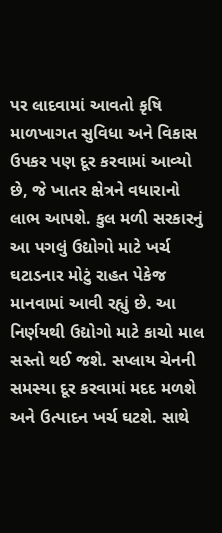પર લાદવામાં આવતો કૃષિ માળખાગત સુવિધા અને વિકાસ ઉપકર પણ દૂર કરવામાં આવ્યો છે, જે ખાતર ક્ષેત્રને વધારાનો લાભ આપશે. કુલ મળી સરકારનું આ પગલું ઉદ્યોગો માટે ખર્ચ ઘટાડનાર મોટું રાહત પેકેજ માનવામાં આવી રહ્યું છે. આ નિર્ણયથી ઉદ્યોગો માટે કાચો માલ સસ્તો થઈ જશે. સપ્લાય ચેનની સમસ્યા દૂર કરવામાં મદદ મળશે અને ઉત્પાદન ખર્ચ ઘટશે. સાથે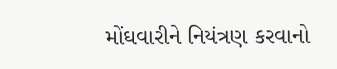મોંઘવારીને નિયંત્રણ કરવાનો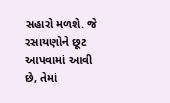સહારો મળશે. જે રસાયણોને છૂટ આપવામાં આવી છે, તેમાં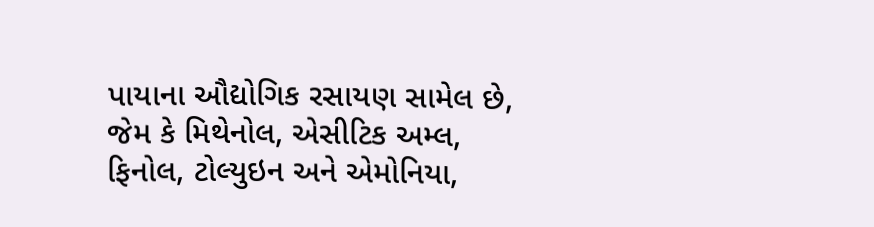પાયાના ઔદ્યોગિક રસાયણ સામેલ છે, જેમ કે મિથેનોલ, એસીટિક અમ્લ, ફિનોલ, ટોલ્યુઇન અને એમોનિયા,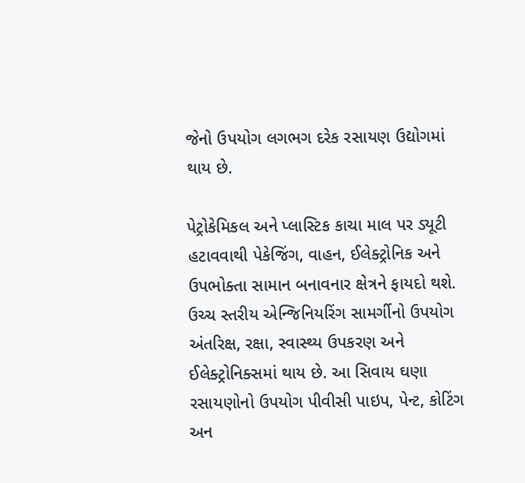જેનો ઉપયોગ લગભગ દરેક રસાયણ ઉદ્યોગમાં થાય છે.

પેટ્રોકેમિકલ અને પ્લાસ્ટિક કાચા માલ પર ડ્યૂટી હટાવવાથી પેકેજિંગ, વાહન, ઈલેક્ટ્રોનિક અને ઉપભોક્તા સામાન બનાવનાર ક્ષેત્રને ફાયદો થશે. ઉચ્ચ સ્તરીય એન્જિનિયરિંગ સામર્ગીનો ઉપયોગ અંતરિક્ષ, રક્ષા, સ્વાસ્થ્ય ઉપકરણ અને ઈલેક્ટ્રોનિક્સમાં થાય છે. આ સિવાય ઘણા રસાયણોનો ઉપયોગ પીવીસી પાઇપ, પેન્ટ, કોટિંગ અન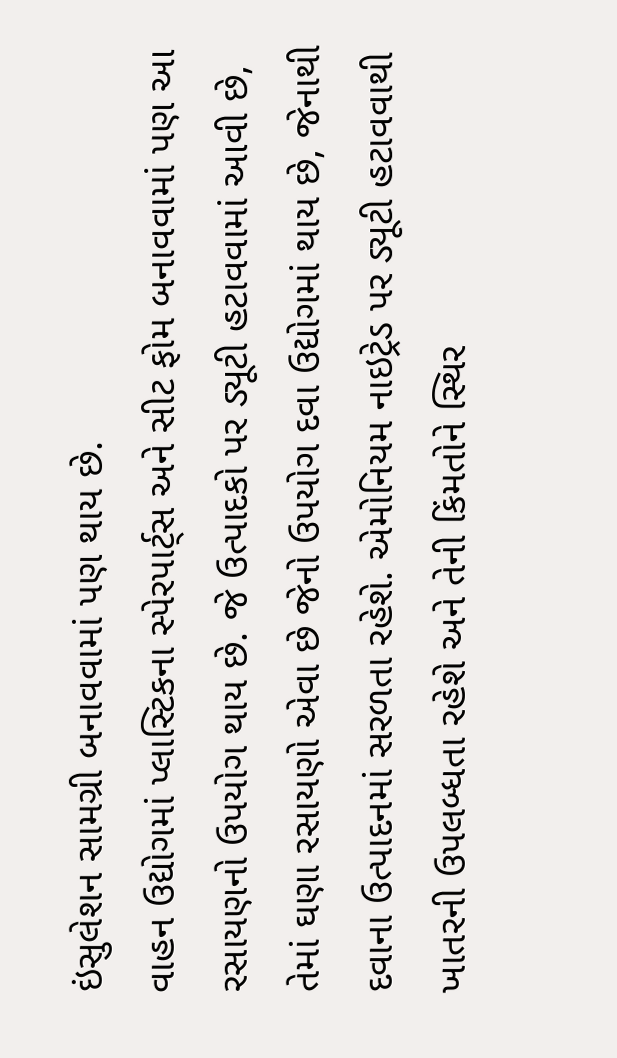ઇંસુલેશન સામગ્રી બનાવવામાં પણ થાય છે.
વાહન ઉદ્યોગમાં પ્લાસ્ટિકના સ્પેરપાર્ટ્‌સ અને સીટ ફોમ બનાવવામાં પણ આ રસાયણનો ઉપયોગ થાય છે. જે ઉત્પાદકો પર ડ્યૂટી હટાવવામાં આવી છે, તેમાં ઘણા રસાયણો એવા છે જેનો ઉપયોગ દવા ઉદ્યોગમાં થાય છે, જેનાથી દવાના ઉત્પાદનમાં સરળતા રહેશે. એમોનિયમ નાઇટ્રેડ પર ડ્યૂટી હટાવવાથી ખાતરની ઉપલબ્ધતા રહેશે અને તેની કિંમતોને સ્થિર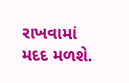રાખવામાં મદદ મળશે.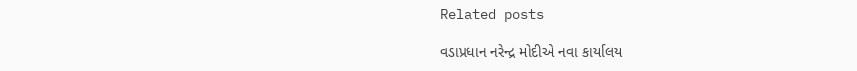Related posts

વડાપ્રધાન નરેન્દ્ર મોદીએ નવા કાર્યાલય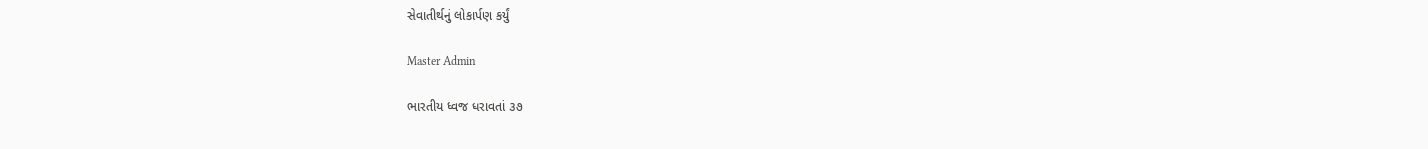સેવાતીર્થનું લોકાર્પણ કર્યું

Master Admin

ભારતીય ધ્વજ ધરાવતાં ૩૭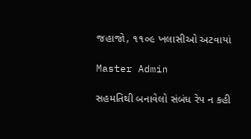જહાજો, ૧૧૦૯ ખલાસીઓ અટવાયાં

Master Admin

સહમતિથી બનાવેલો સંબંધ રેપ ન કહી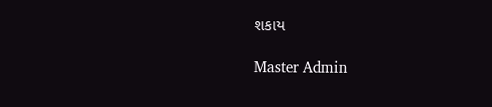શકાય

Master Admin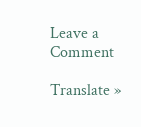Leave a Comment

Translate »